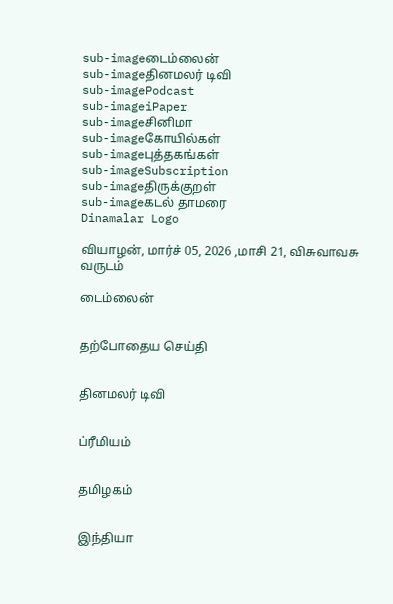sub-imageடைம்லைன்
sub-imageதினமலர் டிவி
sub-imagePodcast
sub-imageiPaper
sub-imageசினிமா
sub-imageகோயில்கள்
sub-imageபுத்தகங்கள்
sub-imageSubscription
sub-imageதிருக்குறள்
sub-imageகடல் தாமரை
Dinamalar Logo

வியாழன், மார்ச் 05, 2026 ,மாசி 21, விசுவாவசு வருடம்

டைம்லைன்


தற்போதைய செய்தி


தினமலர் டிவி


ப்ரீமியம்


தமிழகம்


இந்தியா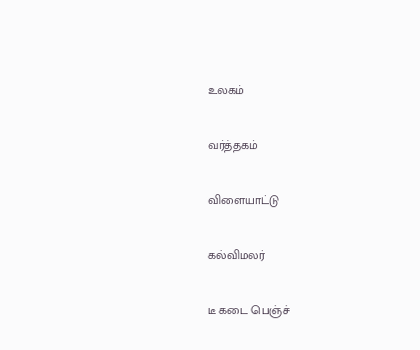உலகம்


வர்த்தகம்


விளையாட்டு


கல்விமலர்


டீ கடை பெஞ்ச்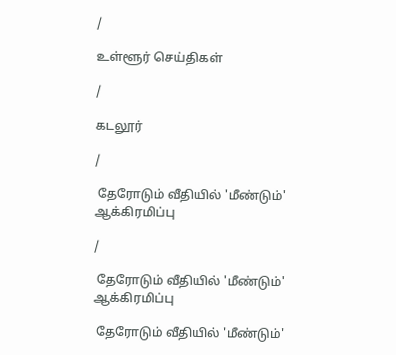/

உள்ளூர் செய்திகள்

/

கடலூர்

/

 தேரோடும் வீதியில் 'மீண்டும்' ஆக்கிரமிப்பு

/

 தேரோடும் வீதியில் 'மீண்டும்' ஆக்கிரமிப்பு

 தேரோடும் வீதியில் 'மீண்டும்'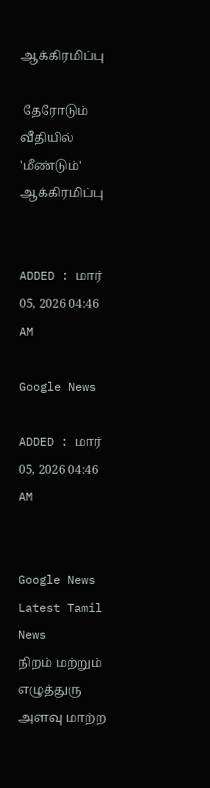ஆக்கிரமிப்பு

 தேரோடும் வீதியில் 'மீண்டும்' ஆக்கிரமிப்பு


ADDED : மார் 05, 2026 04:46 AM

Google News

ADDED : மார் 05, 2026 04:46 AM


Google News
Latest Tamil News
நிறம் மற்றும் எழுத்துரு அளவு மாற்ற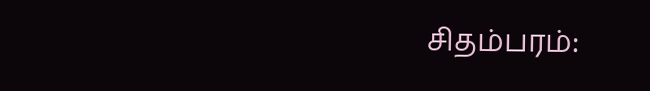சிதம்பரம்: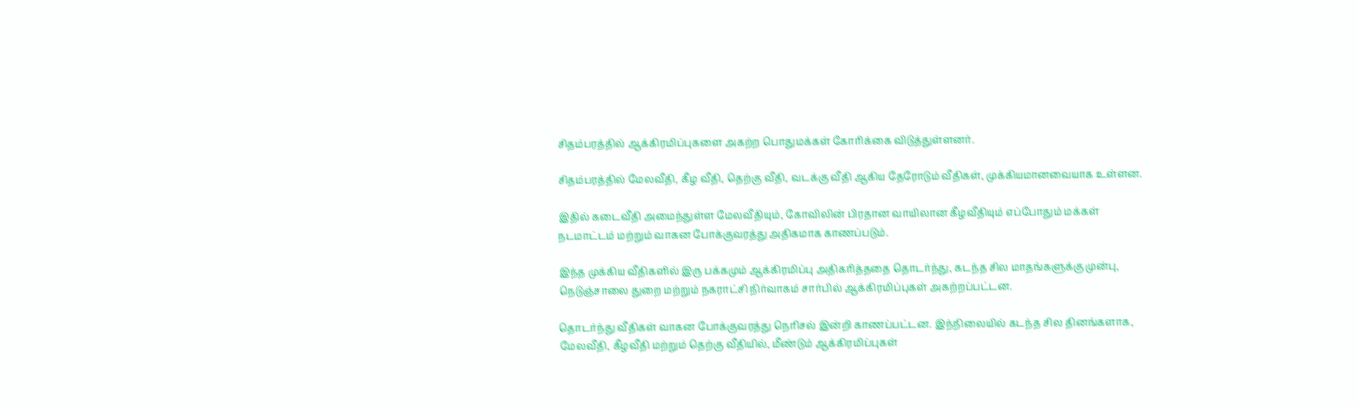சிதம்பரத்தில் ஆக்கிரமிப்புகளை அகற்ற பொதுமக்கள் கோரிக்கை விடுத்துள்ளனர்.

சிதம்பரத்தில் மேலவீதி, கீழ வீதி, தெற்கு வீதி, வடக்கு வீதி ஆகிய தேரோடும் வீதிகள், முக்கியமானவையாக உள்ளன.

இதில் கடைவீதி அமைந்துள்ள மேலவீதியும், கோவிலின் பிரதான வாயிலான கீழவீதியும் எப்போதும் மக்கள் நடமாட்டம் மற்றும் வாகன போக்குவரத்து அதிகமாக காணப்படும்.

இந்த முக்கிய வீதிகளில் இரு பக்கமும் ஆக்கிரமிப்பு அதிகரித்ததை தொடர்ந்து, கடந்த சில மாதங்களுக்கு முன்பு, நெடுஞ்சாலை துறை மற்றும் நகராட்சி நிர்வாகம் சார்பில் ஆக்கிரமிப்புகள் அகற்றப்பட்டன.

தொடர்ந்து வீதிகள் வாகன போக்குவரத்து நெரிசல் இன்றி காணப்பட்டன. இந்நிலையில் கடந்த சில தினங்களாக, மேலவீதி, கீழவீதி மற்றும் தெற்கு வீதியில், மீண்டும் ஆக்கிரமிப்புகள்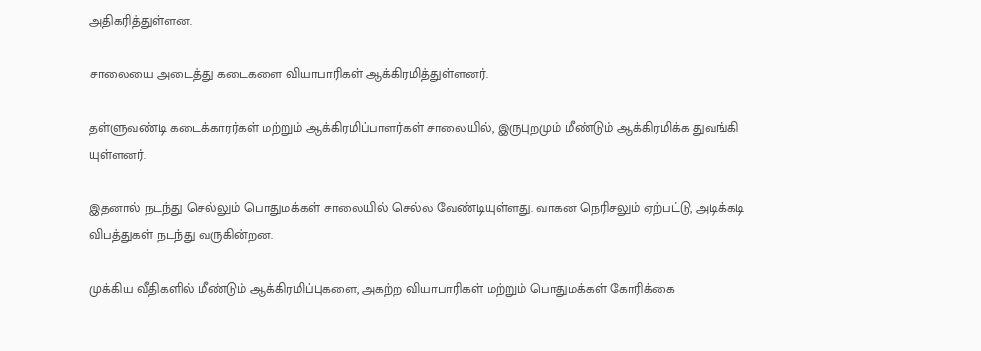அதிகரித்துள்ளன.

சாலையை அடைத்து கடைகளை வியாபாரிகள் ஆக்கிரமித்துள்ளனர்.

தள்ளுவண்டி கடைக்காரர்கள் மற்றும் ஆக்கிரமிப்பாளர்கள் சாலையில், இருபுறமும் மீண்டும் ஆக்கிரமிக்க துவங்கி யுள்ளனர்.

இதனால் நடந்து செல்லும் பொதுமக்கள் சாலையில் செல்ல வேண்டியுள்ளது. வாகன நெரிசலும் ஏற்பட்டு, அடிக்கடி விபத்துகள் நடந்து வருகின்றன.

முக்கிய வீதிகளில் மீண்டும் ஆக்கிரமிப்புகளை, அகற்ற வியாபாரிகள் மற்றும் பொதுமக்கள் கோரிக்கை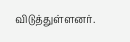விடுத்துள்ளனர்.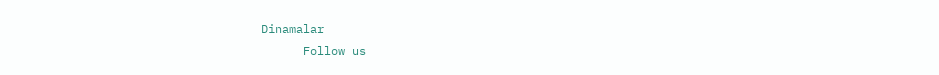Dinamalar
      Follow us